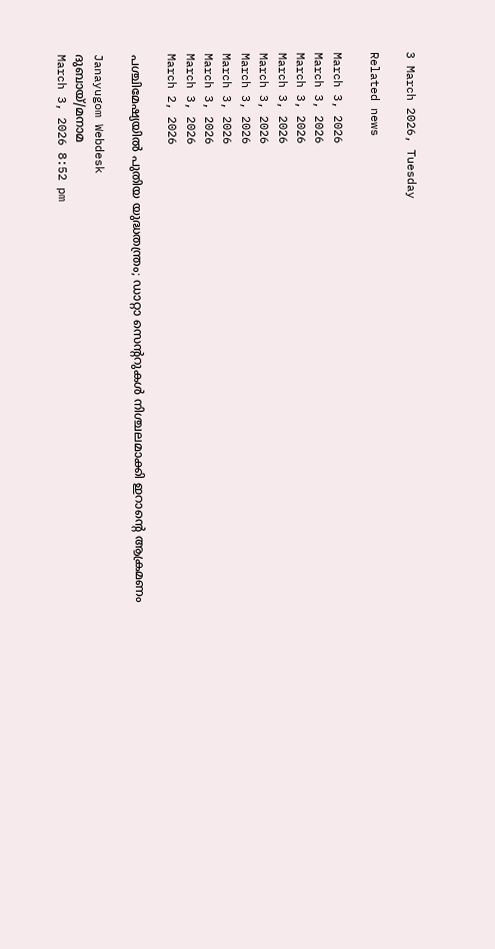3 March 2026, Tuesday

Related news

March 3, 2026
March 3, 2026
March 3, 2026
March 3, 2026
March 3, 2026
March 3, 2026
March 3, 2026
March 3, 2026
March 3, 2026
March 2, 2026

പശ്ചിമേഷ്യയിൽ പുതിയ യുദ്ധതന്ത്രം; ഡാറ്റാ സെന്ററുകൾ നിശ്ചലമാക്കി ഇറാന്റെ ആക്രമണം

Janayugom Webdesk
ദുബായ്/മനാമ
March 3, 2026 8:52 pm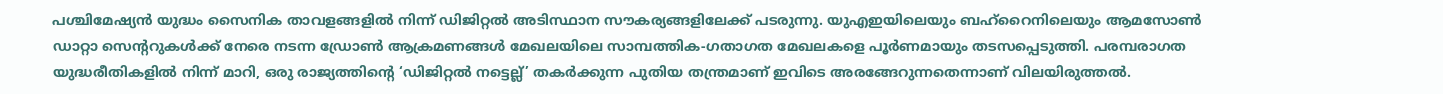പശ്ചിമേഷ്യൻ യുദ്ധം സൈനിക താവളങ്ങളിൽ നിന്ന് ഡിജിറ്റൽ അടിസ്ഥാന സൗകര്യങ്ങളിലേക്ക് പടരുന്നു. യുഎഇയിലെയും ബഹ്‌റൈനിലെയും ആമസോൺ ഡാറ്റാ സെന്ററുകൾക്ക് നേരെ നടന്ന ഡ്രോൺ ആക്രമണങ്ങൾ മേഖലയിലെ സാമ്പത്തിക‑ഗതാഗത മേഖലകളെ പൂർണമായും തടസപ്പെടുത്തി. പരമ്പരാഗത യുദ്ധരീതികളിൽ നിന്ന് മാറി, ഒരു രാജ്യത്തിന്റെ ‘ഡിജിറ്റൽ നട്ടെല്ല്’ തകർക്കുന്ന പുതിയ തന്ത്രമാണ് ഇവിടെ അരങ്ങേറുന്നതെന്നാണ് വിലയിരുത്തല്‍.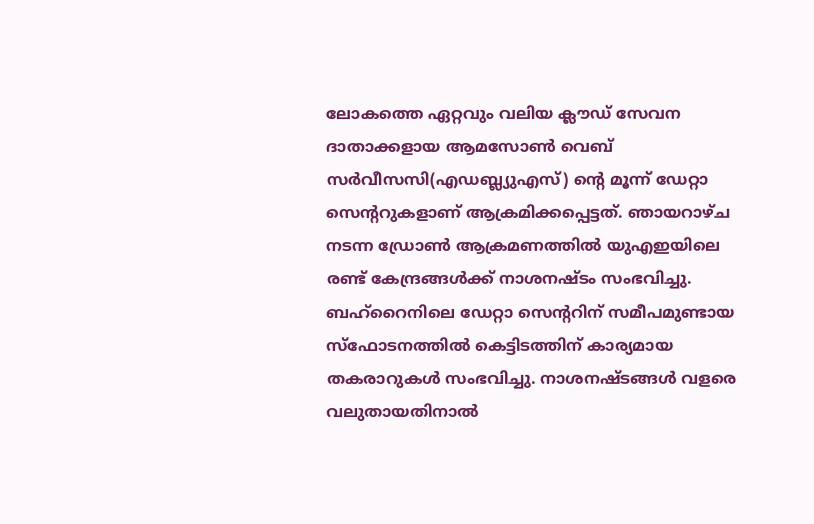ലോകത്തെ ഏറ്റവും വലിയ ക്ലൗഡ് സേവന ദാതാക്കളായ ആമസോൺ വെബ് സർവീസസി(എഡബ്ല്യുഎസ്) ന്റെ മൂന്ന് ഡേറ്റാ സെന്ററുകളാണ് ആക്രമിക്കപ്പെട്ടത്. ഞായറാഴ്ച നടന്ന ഡ്രോൺ ആക്രമണത്തിൽ യുഎഇയിലെ രണ്ട് കേന്ദ്രങ്ങൾക്ക് നാശനഷ്ടം സംഭവിച്ചു. ബഹ്‌റൈനിലെ ഡേറ്റാ സെന്ററിന് സമീപമുണ്ടായ സ്ഫോടനത്തിൽ കെട്ടിടത്തിന് കാര്യമായ തകരാറുകൾ സംഭവിച്ചു. നാശനഷ്ടങ്ങൾ വളരെ വലുതായതിനാൽ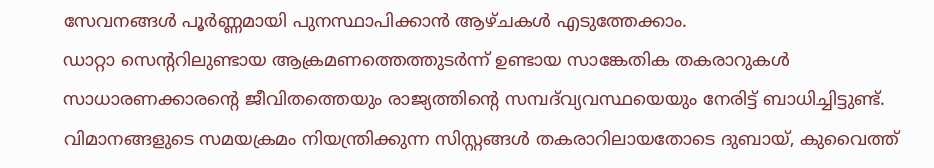സേവനങ്ങൾ പൂർണ്ണമായി പുനസ്ഥാപിക്കാൻ ആഴ്ചകൾ എടുത്തേക്കാം.
ഡാറ്റാ സെന്ററിലുണ്ടായ ആക്രമണത്തെത്തുടര്‍ന്ന് ഉണ്ടായ സാങ്കേതിക തകരാറുകൾ സാധാരണക്കാരന്റെ ജീവിതത്തെയും രാജ്യത്തിന്റെ സമ്പദ്‌വ്യവസ്ഥയെയും നേരിട്ട് ബാധിച്ചിട്ടുണ്ട്. വിമാനങ്ങളുടെ സമയക്രമം നിയന്ത്രിക്കുന്ന സിസ്റ്റങ്ങൾ തകരാറിലായതോടെ ദുബായ്, കുവൈത്ത്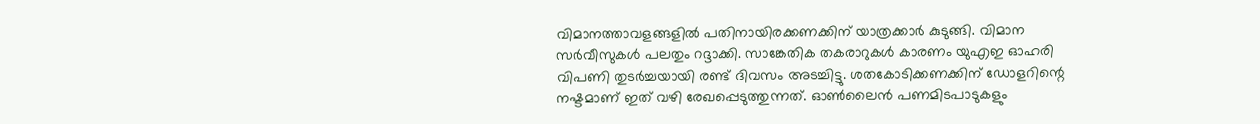വിമാനത്താവളങ്ങളിൽ പതിനായിരക്കണക്കിന് യാത്രക്കാർ കുടുങ്ങി. വിമാന സർവീസുകൾ പലതും റദ്ദാക്കി. സാങ്കേതിക തകരാറുകൾ കാരണം യുഎഇ ഓഹരി വിപണി തുടർച്ചയായി രണ്ട് ദിവസം അടച്ചിട്ടു. ശതകോടിക്കണക്കിന് ഡോളറിന്റെ നഷ്ടമാണ് ഇത് വഴി രേഖപ്പെടുത്തുന്നത്. ഓൺലൈൻ പണമിടപാടുകളും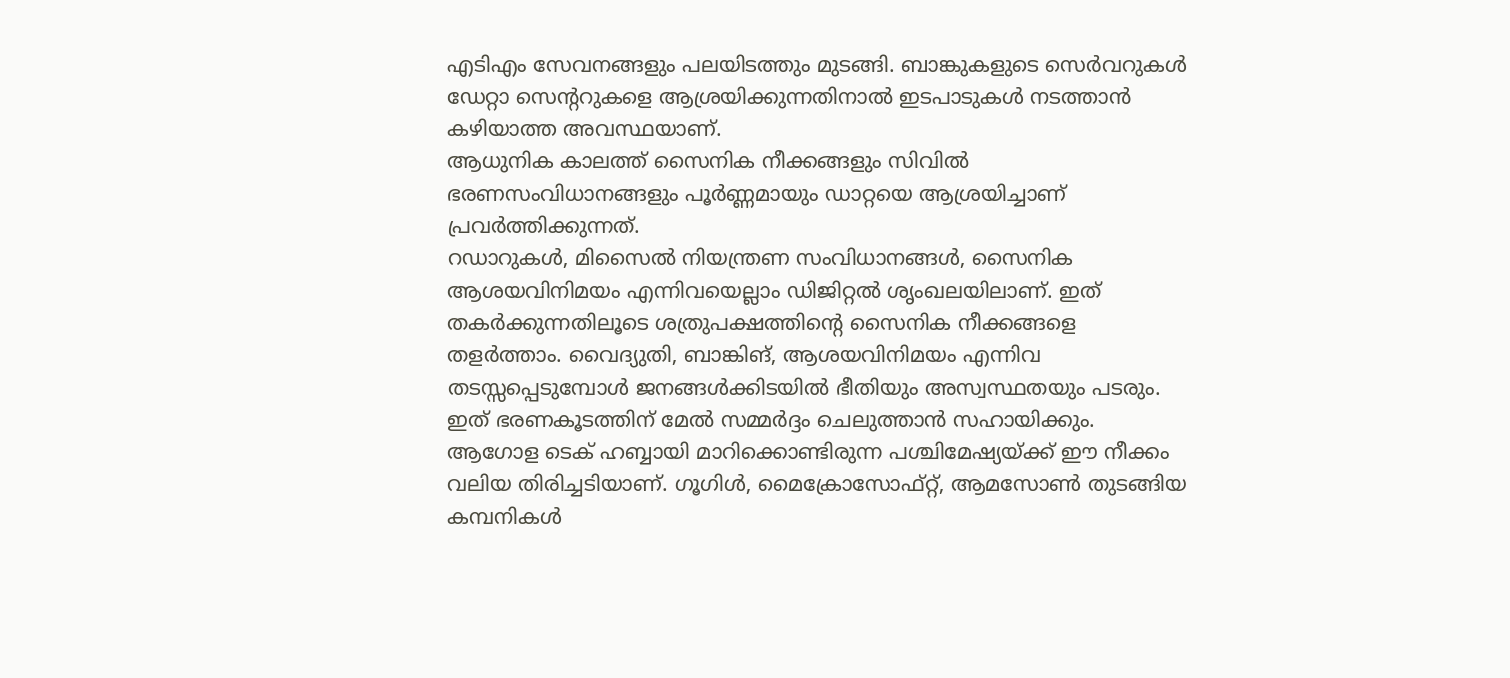എടിഎം സേവനങ്ങളും പലയിടത്തും മുടങ്ങി. ബാങ്കുകളുടെ സെർവറുകൾ ഡേറ്റാ സെന്ററുകളെ ആശ്രയിക്കുന്നതിനാൽ ഇടപാടുകൾ നടത്താൻ കഴിയാത്ത അവസ്ഥയാണ്.
ആധുനിക കാലത്ത് സൈനിക നീക്കങ്ങളും സിവിൽ ഭരണസംവിധാനങ്ങളും പൂർണ്ണമായും ഡാറ്റയെ ആശ്രയിച്ചാണ് പ്രവർത്തിക്കുന്നത്.
റഡാറുകൾ, മിസൈൽ നിയന്ത്രണ സംവിധാനങ്ങൾ, സൈനിക ആശയവിനിമയം എന്നിവയെല്ലാം ഡിജിറ്റൽ ശൃംഖലയിലാണ്. ഇത് തകർക്കുന്നതിലൂടെ ശത്രുപക്ഷത്തിന്റെ സൈനിക നീക്കങ്ങളെ തളർത്താം. വൈദ്യുതി, ബാങ്കിങ്, ആശയവിനിമയം എന്നിവ തടസ്സപ്പെടുമ്പോൾ ജനങ്ങൾക്കിടയിൽ ഭീതിയും അസ്വസ്ഥതയും പടരും. ഇത് ഭരണകൂടത്തിന് മേൽ സമ്മർദ്ദം ചെലുത്താൻ സഹായിക്കും.
ആഗോള ടെക് ഹബ്ബായി മാറിക്കൊണ്ടിരുന്ന പശ്ചിമേഷ്യയ്ക്ക് ഈ നീക്കം വലിയ തിരിച്ചടിയാണ്. ഗൂഗിൾ, മൈക്രോസോഫ്റ്റ്, ആമസോൺ തുടങ്ങിയ കമ്പനികൾ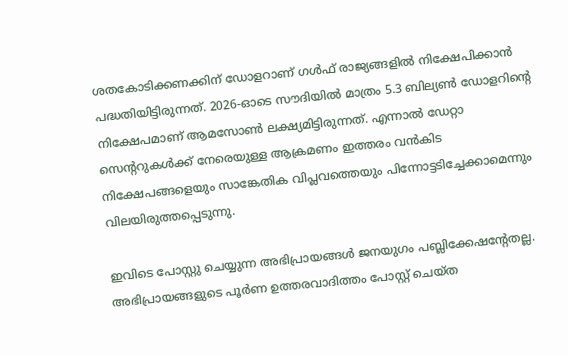ശതകോടിക്കണക്കിന് ഡോളറാണ് ഗൾഫ് രാജ്യങ്ങളിൽ നിക്ഷേപിക്കാൻ പദ്ധതിയിട്ടിരുന്നത്. 2026-ഓടെ സൗദിയിൽ മാത്രം 5.3 ബില്യൺ ഡോളറിന്റെ നിക്ഷേപമാണ് ആമസോൺ ലക്ഷ്യമിട്ടിരുന്നത്. എന്നാൽ ഡേറ്റാ സെന്ററുകൾക്ക് നേരെയുള്ള ആക്രമണം ഇത്തരം വൻകിട നിക്ഷേപങ്ങളെയും സാങ്കേതിക വിപ്ലവത്തെയും പിന്നോട്ടടിച്ചേക്കാമെന്നും വിലയിരുത്തപ്പെടുന്നു.

ഇവിടെ പോസ്റ്റു ചെയ്യുന്ന അഭിപ്രായങ്ങള്‍ ജനയുഗം പബ്ലിക്കേഷന്റേതല്ല. അഭിപ്രായങ്ങളുടെ പൂര്‍ണ ഉത്തരവാദിത്തം പോസ്റ്റ് ചെയ്ത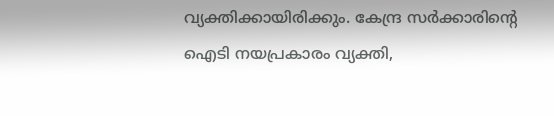വ്യക്തിക്കായിരിക്കും. കേന്ദ്ര സര്‍ക്കാരിന്റെ ഐടി നയപ്രകാരം വ്യക്തി,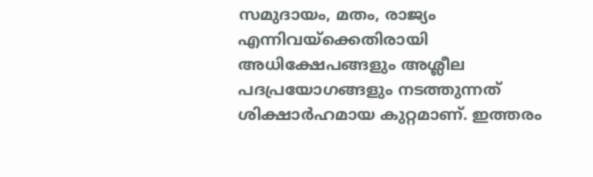സമുദായം, മതം, രാജ്യം എന്നിവയ്‌ക്കെതിരായി അധിക്ഷേപങ്ങളും അശ്ലീല പദപ്രയോഗങ്ങളും നടത്തുന്നത് ശിക്ഷാര്‍ഹമായ കുറ്റമാണ്. ഇത്തരം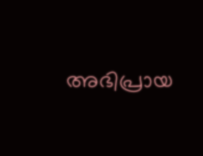അഭിപ്രായ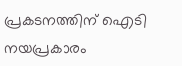പ്രകടനത്തിന് ഐടി നയപ്രകാരം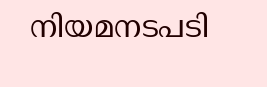നിയമനടപടി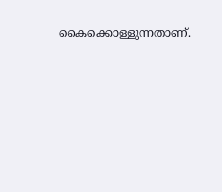കൈക്കൊള്ളുന്നതാണ്.